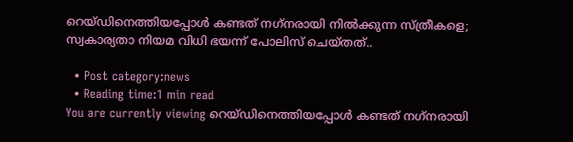റെയ്ഡിനെത്തിയപ്പോള്‍ കണ്ടത് നഗ്‌നരായി നില്‍ക്കുന്ന സ്ത്രീകളെ; സ്വകാര്യതാ നിയമ വിധി ഭയന്ന് പോലിസ് ചെയ്തത്..

  • Post category:news
  • Reading time:1 min read
You are currently viewing റെയ്ഡിനെത്തിയപ്പോള്‍ കണ്ടത് നഗ്‌നരായി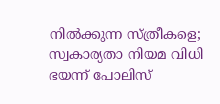നില്‍ക്കുന്ന സ്ത്രീകളെ; സ്വകാര്യതാ നിയമ വിധി ഭയന്ന് പോലിസ്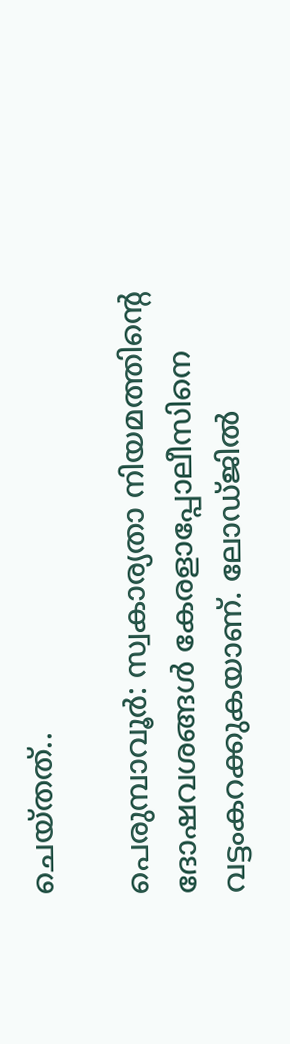ചെയ്തത്..

പെരുമ്പാവൂര്‍: സ്വകാര്യതാ നിയമത്തിന്റെ ദോഷവശങ്ങള്‍ കേരളാപ്പോലീസിനെ വട്ടംകറക്കുകയാണ്. ലോഡ്ജില്‍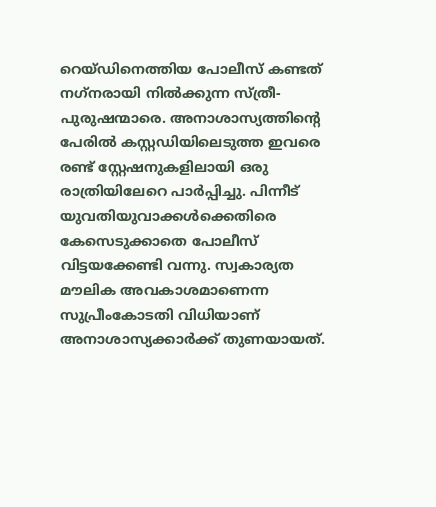റെയ്ഡിനെത്തിയ പോലീസ് കണ്ടത് നഗ്‌നരായി നില്‍ക്കുന്ന സ്ത്രീ-പുരുഷന്മാരെ. അനാശാസ്യത്തിന്റെ പേരില്‍ കസ്റ്റഡിയിലെടുത്ത ഇവരെ രണ്ട് സ്റ്റേഷനുകളിലായി ഒരു രാത്രിയിലേറെ പാര്‍പ്പിച്ചു. പിന്നീട് യുവതിയുവാക്കള്‍ക്കെതിരെ കേസെടുക്കാതെ പോലീസ് വിട്ടയക്കേണ്ടി വന്നു. സ്വകാര്യത മൗലിക അവകാശമാണെന്ന സുപ്രീംകോടതി വിധിയാണ് അനാശാസ്യക്കാര്‍ക്ക് തുണയായത്.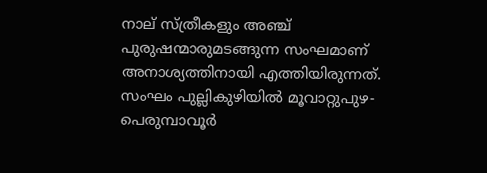നാല് സ്ത്രീകളും അഞ്ച് പുരുഷന്മാരുമടങ്ങുന്ന സംഘമാണ് അനാശ്യത്തിനായി എത്തിയിരുന്നത്. സംഘം പുല്ലികുഴിയില്‍ മൂവാറ്റുപുഴ-പെരുമ്പാവൂര്‍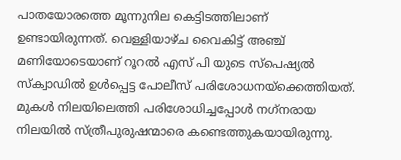പാതയോരത്തെ മൂന്നുനില കെട്ടിടത്തിലാണ് ഉണ്ടായിരുന്നത്. വെള്ളിയാഴ്ച വൈകിട്ട് അഞ്ച് മണിയോടെയാണ് റൂറല്‍ എസ് പി യുടെ സ്പെഷ്യല്‍ സ്‌ക്വാഡില്‍ ഉള്‍പ്പെട്ട പോലീസ് പരിശോധനയ്ക്കെത്തിയത്. മുകള്‍ നിലയിലെത്തി പരിശോധിച്ചപ്പോള്‍ നഗ്‌നരായ നിലയില്‍ സ്ത്രീപുരുഷന്മാരെ കണ്ടെത്തുകയായിരുന്നു.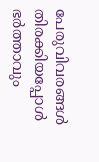പേരുവിവരങ്ങള്‍ തിരക്കിയപ്പോള്‍ ഭര്‍ത്താവും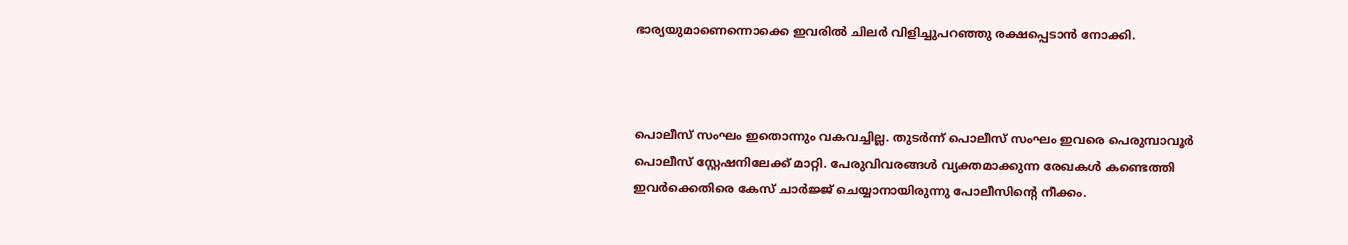ഭാര്യയുമാണെന്നൊക്കെ ഇവരില്‍ ചിലര്‍ വിളിച്ചുപറഞ്ഞു രക്ഷപ്പെടാന്‍ നോക്കി.



പൊലീസ് സംഘം ഇതൊന്നും വകവച്ചില്ല. തുടര്‍ന്ന് പൊലീസ് സംഘം ഇവരെ പെരുമ്പാവൂര്‍ പൊലീസ് സ്റ്റേഷനിലേക്ക് മാറ്റി. പേരുവിവരങ്ങള്‍ വ്യക്തമാക്കുന്ന രേഖകള്‍ കണ്ടെത്തി ഇവര്‍ക്കെതിരെ കേസ് ചാര്‍ജ്ജ് ചെയ്യാനായിരുന്നു പോലീസിന്റെ നീക്കം.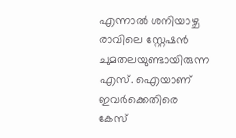എന്നാല്‍ ശനിയാഴ്ച രാവിലെ സ്റ്റേഷന്‍ ചുമതലയുണ്ടായിരുന്ന എസ്. ഐയാണ് ഇവര്‍ക്കെതിരെ കേസ്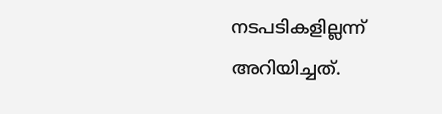നടപടികളില്ലന്ന് അറിയിച്ചത്.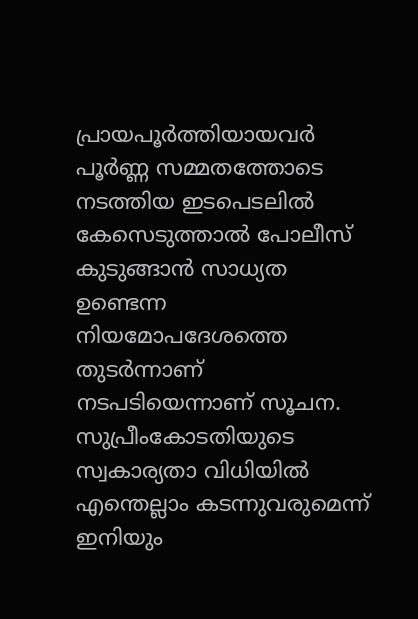പ്രായപൂര്‍ത്തിയായവര്‍ പൂര്‍ണ്ണ സമ്മതത്തോടെ നടത്തിയ ഇടപെടലില്‍ കേസെടുത്താല്‍ പോലീസ് കുടുങ്ങാന്‍ സാധ്യത ഉണ്ടെന്ന നിയമോപദേശത്തെ തുടര്‍ന്നാണ് നടപടിയെന്നാണ് സൂചന. സുപ്രീംകോടതിയുടെ സ്വകാര്യതാ വിധിയില്‍ എന്തെല്ലാം കടന്നുവരുമെന്ന് ഇനിയും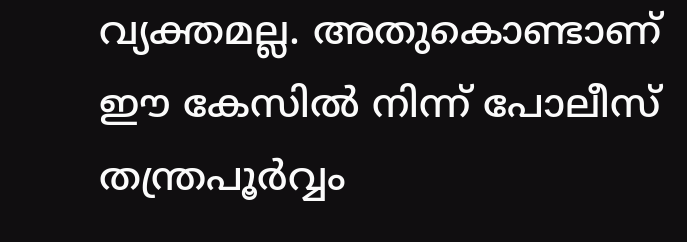വ്യക്തമല്ല. അതുകൊണ്ടാണ് ഈ കേസില്‍ നിന്ന് പോലീസ് തന്ത്രപൂര്‍വ്വം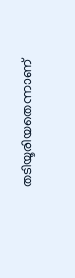തടിയൂരിയതെന്നാണ്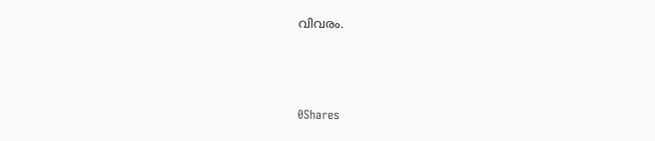വിവരം.



0Shares